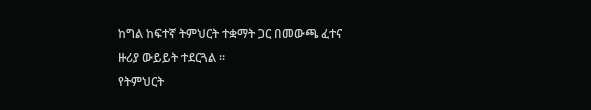ከግል ከፍተኛ ትምህርት ተቋማት ጋር በመውጫ ፈተና ዙሪያ ውይይት ተደርጓል ፡፡
የትምህርት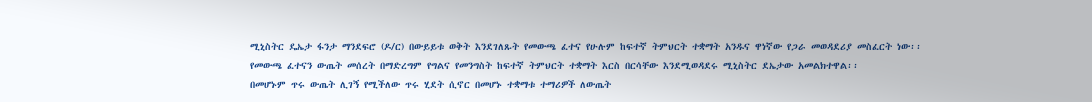ሚኒስትር ዴኤታ ፋንታ ማንደፍሮ (ዶ/ር) በውይይቱ ወቅት እንደገለጹት የመውጫ ፈተና የሁሉም ከፍተኛ ትምህርት ተቋማት አንዱና ዋነኛው የጋራ መወዳደሪያ መስፈርት ነው፡፡
የመውጫ ፈተናን ውጤት መሰረት በማድረግም የግልና የመንግስት ከፍተኛ ትምህርት ተቋማት እርስ በርሳቸው እንደሚወዳደሩ ሚኒስትር ደኤታው አመልክተዋል፡፡
በመሆኑም ጥሩ ውጤት ሊገኝ የሚችለው ጥሩ ሂደት ሲኖር በመሆኑ ተቋማቱ ተማሪዎች ለውጤት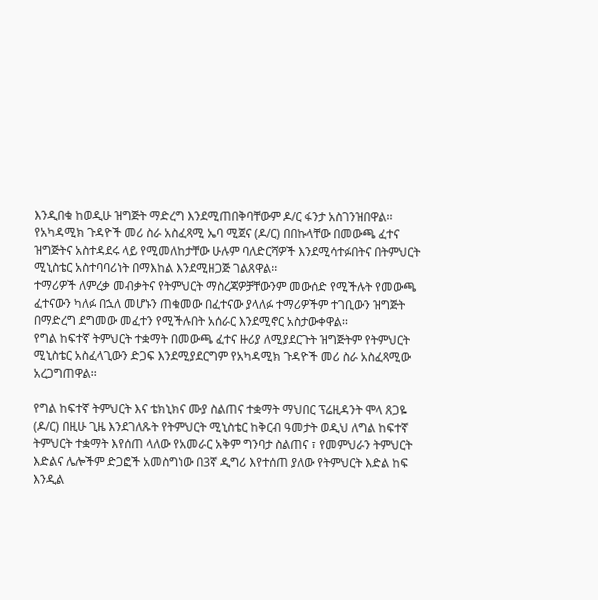እንዲበቁ ከወዲሁ ዝግጅት ማድረግ እንደሚጠበቅባቸውም ዶ/ር ፋንታ አስገንዝበዋል፡፡
የአካዳሚክ ጉዳዮች መሪ ስራ አስፈጻሚ ኤባ ሚጀና (ዶ/ር) በበኩላቸው በመውጫ ፈተና ዝግጅትና አስተዳደሩ ላይ የሚመለከታቸው ሁሉም ባለድርሻዎች እንደሚሳተፉበትና በትምህርት ሚኒስቴር አስተባባሪነት በማእከል እንደሚዘጋጅ ገልጸዋል፡፡
ተማሪዎች ለምረቃ መብቃትና የትምህርት ማስረጃዎቻቸውንም መውሰድ የሚችሉት የመውጫ ፈተናውን ካለፉ በኋለ መሆኑን ጠቁመው በፈተናው ያላለፉ ተማሪዎችም ተገቢውን ዝግጅት በማድረግ ደግመው መፈተን የሚችሉበት አሰራር እንደሚኖር አስታውቀዋል፡፡
የግል ከፍተኛ ትምህርት ተቋማት በመውጫ ፈተና ዙሪያ ለሚያደርጉት ዝግጅትም የትምህርት ሚኒስቴር አስፈላጊውን ድጋፍ እንደሚያደርግም የአካዳሚክ ጉዳዮች መሪ ስራ አስፈጻሚው አረጋግጠዋል፡፡

የግል ከፍተኛ ትምህርት እና ቴክኒክና ሙያ ስልጠና ተቋማት ማህበር ፕሬዚዳንት ሞላ ጸጋዬ (ዶ/ር) በዚሁ ጊዜ እንደገለጹት የትምህርት ሚኒስቴር ከቅርብ ዓመታት ወዲህ ለግል ከፍተኛ ትምህርት ተቋማት እየሰጠ ላለው የአመራር አቅም ግንባታ ስልጠና ፣ የመምህራን ትምህርት እድልና ሌሎችም ድጋፎች አመስግነው በ3ኛ ዲግሪ እየተሰጠ ያለው የትምህርት እድል ከፍ እንዲል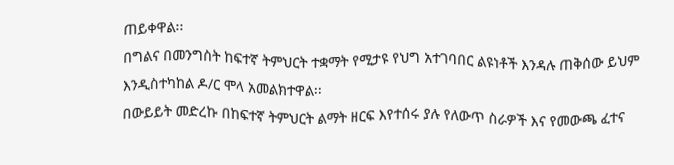ጠይቀዋል፡፡
በግልና በመንግስት ከፍተኛ ትምህርት ተቋማት የሚታዩ የህግ አተገባበር ልዩነቶች እንዳሉ ጠቅሰው ይህም እንዲስተካከል ዶ/ር ሞላ አመልክተዋል፡፡
በውይይት መድረኩ በከፍተኛ ትምህርት ልማት ዘርፍ እየተሰሩ ያሉ የለውጥ ስራዎች እና የመውጫ ፈተና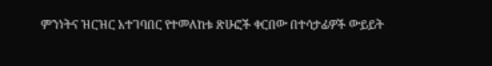ምንነትና ዝርዝር አተገባበር የተመለከቱ ጽሁፎች ቀርበው በተሳታፊዎች ውይይት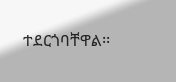ተደርጎባቸዋል፡፡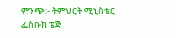ምንጭ:- ትምህርት ሚኒስቴር ፌስቡክ ፔጅ